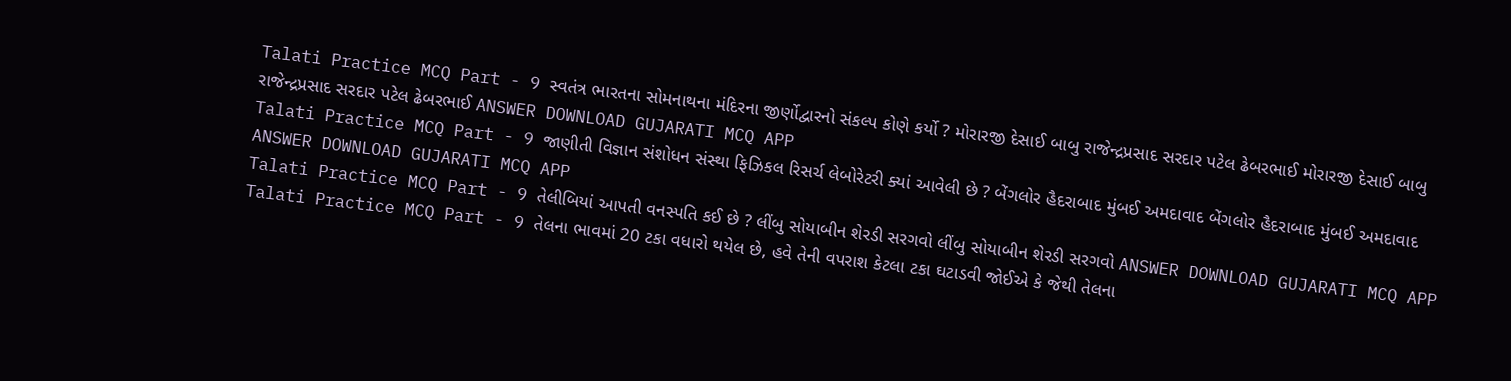Talati Practice MCQ Part - 9 સ્વતંત્ર ભારતના સોમનાથના મંદિરના જીર્ણોદ્વારનો સંકલ્પ કોણે કર્યો ? મોરારજી દેસાઈ બાબુ રાજેન્દ્રપ્રસાદ સરદાર પટેલ ઢેબરભાઈ મોરારજી દેસાઈ બાબુ રાજેન્દ્રપ્રસાદ સરદાર પટેલ ઢેબરભાઈ ANSWER DOWNLOAD GUJARATI MCQ APP
Talati Practice MCQ Part - 9 જાણીતી વિજ્ઞાન સંશોધન સંસ્થા ફિઝિકલ રિસર્ચ લેબોરેટરી ક્યાં આવેલી છે ? બેંગલોર હૈદરાબાદ મુંબઈ અમદાવાદ બેંગલોર હૈદરાબાદ મુંબઈ અમદાવાદ ANSWER DOWNLOAD GUJARATI MCQ APP
Talati Practice MCQ Part - 9 તેલીબિયાં આપતી વનસ્પતિ કઈ છે ? લીંબુ સોયાબીન શેરડી સરગવો લીંબુ સોયાબીન શેરડી સરગવો ANSWER DOWNLOAD GUJARATI MCQ APP
Talati Practice MCQ Part - 9 તેલના ભાવમાં 20 ટકા વધારો થયેલ છે, હવે તેની વપરાશ કેટલા ટકા ઘટાડવી જોઈએ કે જેથી તેલના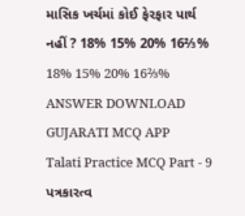માસિક ખર્ચમાં કોઈ ફેરફાર પાર્થ નહીં ? 18% 15% 20% 16⅔% 18% 15% 20% 16⅔% ANSWER DOWNLOAD GUJARATI MCQ APP
Talati Practice MCQ Part - 9 પત્રકારત્વ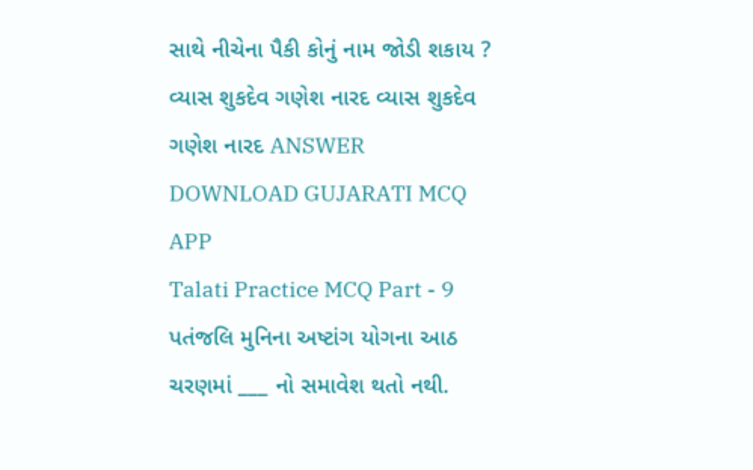સાથે નીચેના પૈકી કોનું નામ જોડી શકાય ? વ્યાસ શુકદેવ ગણેશ નારદ વ્યાસ શુકદેવ ગણેશ નારદ ANSWER DOWNLOAD GUJARATI MCQ APP
Talati Practice MCQ Part - 9 પતંજલિ મુનિના અષ્ટાંગ યોગના આઠ ચરણમાં ___ નો સમાવેશ થતો નથી.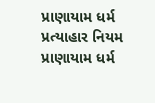પ્રાણાયામ ધર્મ પ્રત્યાહાર નિયમ પ્રાણાયામ ધર્મ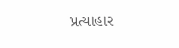પ્રત્યાહાર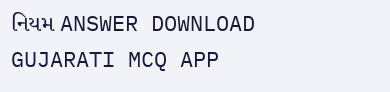નિયમ ANSWER DOWNLOAD GUJARATI MCQ APP